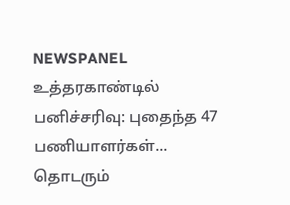NEWSPANEL
உத்தரகாண்டில் பனிச்சரிவு: புதைந்த 47 பணியாளர்கள்... தொடரும்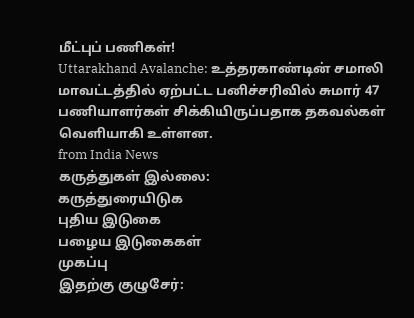மீட்புப் பணிகள்!
Uttarakhand Avalanche: உத்தரகாண்டின் சமாலி மாவட்டத்தில் ஏற்பட்ட பனிச்சரிவில் சுமார் 47 பணியாளர்கள் சிக்கியிருப்பதாக தகவல்கள் வெளியாகி உள்ளன.
from India News
கருத்துகள் இல்லை:
கருத்துரையிடுக
புதிய இடுகை
பழைய இடுகைகள்
முகப்பு
இதற்கு குழுசேர்: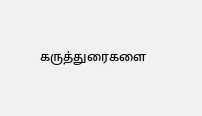கருத்துரைகளை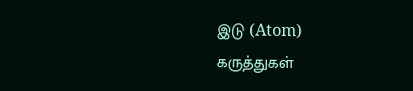இடு (Atom)
கருத்துகள்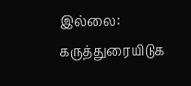இல்லை:
கருத்துரையிடுக